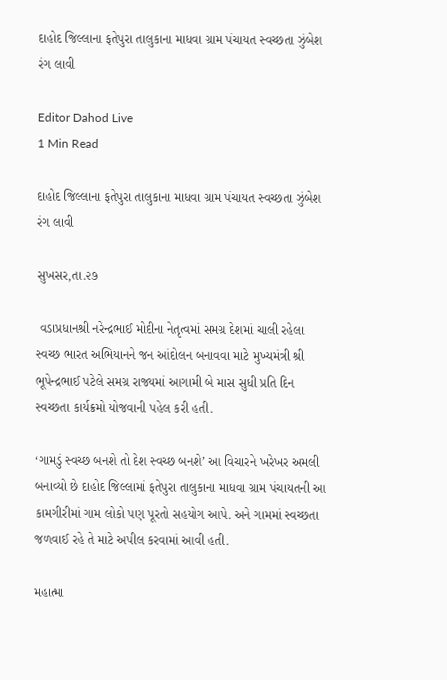દાહોદ જિલ્લાના ફતેપુરા તાલુકાના માધવા ગ્રામ પંચાયત સ્વચ્છતા ઝુંબેશ રંગ લાવી

Editor Dahod Live
1 Min Read

દાહોદ જિલ્લાના ફતેપુરા તાલુકાના માધવા ગ્રામ પંચાયત સ્વચ્છતા ઝુંબેશ રંગ લાવી

સુખસર,તા.૨૭

 વડાપ્રધાનશ્રી નરેન્દ્રભાઈ મોદીના નેતૃત્વમાં સમગ્ર દેશમાં ચાલી રહેલા સ્વચ્છ ભારત અભિયાનને જન આંદોલન બનાવવા માટે મુખ્યમંત્રી શ્રી ભૂપેન્દ્રભાઈ પટેલે સમગ્ર રાજ્યમાં આગામી બે માસ સુધી પ્રતિ દિન સ્વચ્છતા કાર્યક્રમો યોજવાની પહેલ કરી હતી.

‘ગામડું સ્વચ્છ બનશે તો દેશ સ્વચ્છ બનશે’ આ વિચારને ખરેખર અમલી બનાવ્યો છે દાહોદ જિલ્લામાં ફતેપુરા તાલુકાના માધવા ગ્રામ પંચાયતની આ કામગીરીમાં ગામ લોકો પણ પૂરતો સહયોગ આપે. અને ગામમાં સ્વચ્છતા જળવાઈ રહે તે માટે અપીલ કરવામાં આવી હતી.

મહાત્મા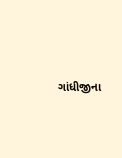ગાંધીજીના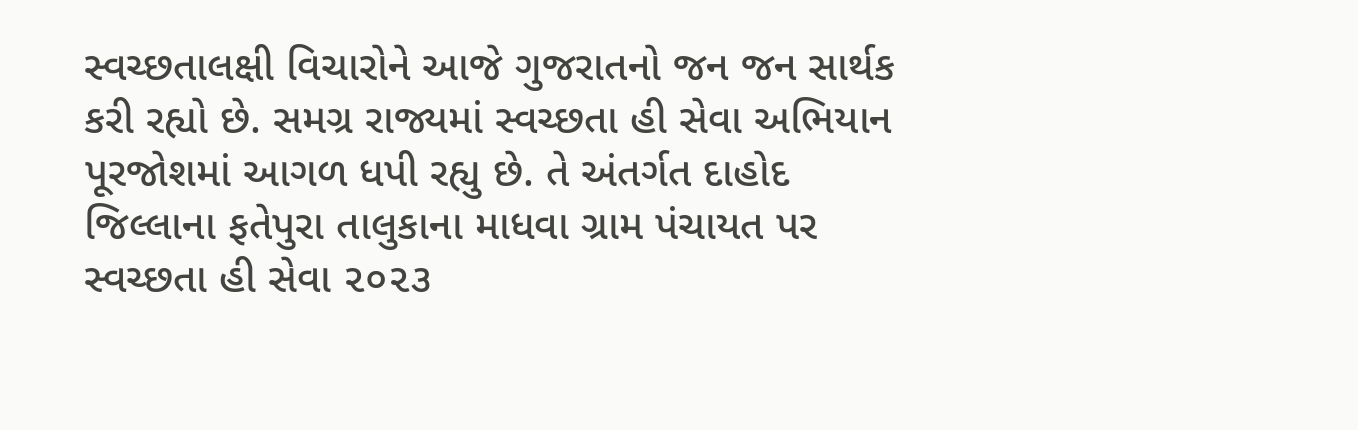સ્વચ્છતાલક્ષી વિચારોને આજે ગુજરાતનો જન જન સાર્થક કરી રહ્યો છે. સમગ્ર રાજ્યમાં સ્વચ્છતા હી સેવા અભિયાન પૂરજોશમાં આગળ ધપી રહ્યુ છે. તે અંતર્ગત દાહોદ જિલ્લાના ફતેપુરા તાલુકાના માધવા ગ્રામ પંચાયત પર સ્વચ્છતા હી સેવા ૨૦૨૩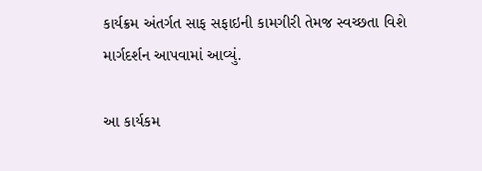કાર્યક્રમ અંતર્ગત સાફ સફાઇની કામગીરી તેમજ સ્વચ્છતા વિશે માર્ગદર્શન આપવામાં આવ્યું.

આ કાર્યકમ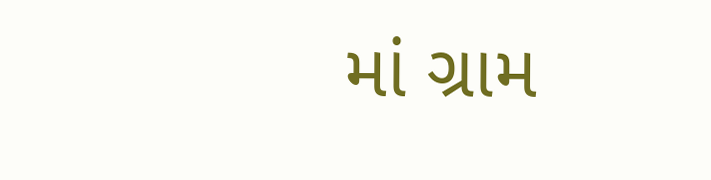માં ગ્રામ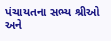પંચાયતના સભ્ય શ્રીઓ અને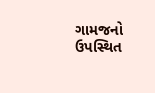ગામજનો ઉપસ્થિત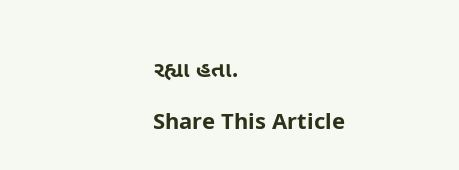રહ્યા હતા.

Share This Article